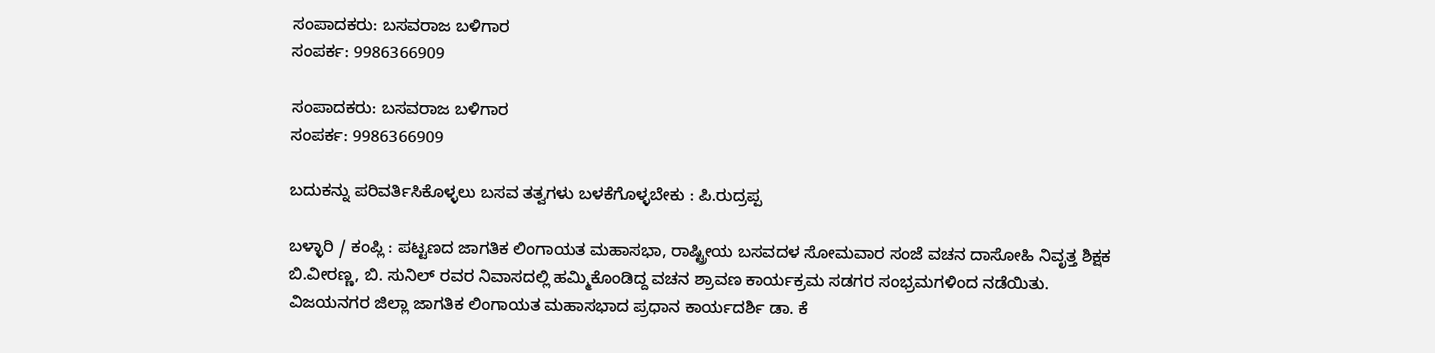ಸಂಪಾದಕರು: ಬಸವರಾಜ ಬಳಿಗಾರ
ಸಂಪರ್ಕ: 9986366909

ಸಂಪಾದಕರು: ಬಸವರಾಜ ಬಳಿಗಾರ
ಸಂಪರ್ಕ: 9986366909

ಬದುಕನ್ನು ಪರಿವರ್ತಿಸಿಕೊಳ್ಳಲು ಬಸವ ತತ್ವಗಳು ಬಳಕೆಗೊಳ್ಳಬೇಕು : ಪಿ.ರುದ್ರಪ್ಪ

ಬಳ್ಳಾರಿ / ಕಂಪ್ಲಿ : ಪಟ್ಟಣದ ಜಾಗತಿಕ ಲಿಂಗಾಯತ ಮಹಾಸಭಾ, ರಾಷ್ಟ್ರೀಯ ಬಸವದಳ ಸೋಮವಾರ ಸಂಜೆ ವಚನ ದಾಸೋಹಿ ನಿವೃತ್ತ ಶಿಕ್ಷಕ ಬಿ.ವೀರಣ್ಣ, ಬಿ. ಸುನಿಲ್ ರವರ ನಿವಾಸದಲ್ಲಿ ಹಮ್ಮಿಕೊಂಡಿದ್ದ ವಚನ ಶ್ರಾವಣ ಕಾರ್ಯಕ್ರಮ ಸಡಗರ ಸಂಭ್ರಮಗಳಿಂದ ನಡೆಯಿತು.
ವಿಜಯನಗರ ಜಿಲ್ಲಾ ಜಾಗತಿಕ ಲಿಂಗಾಯತ ಮಹಾಸಭಾದ ಪ್ರಧಾನ ಕಾರ್ಯದರ್ಶಿ ಡಾ. ಕೆ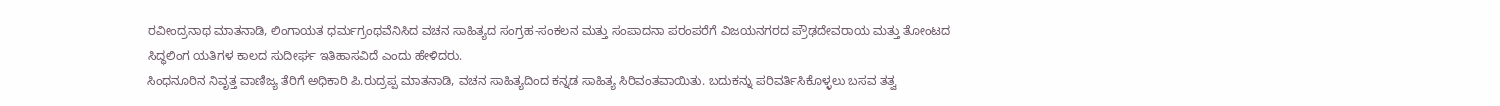ರವೀಂದ್ರನಾಥ ಮಾತನಾಡಿ, ಲಿಂಗಾಯತ ಧರ್ಮಗ್ರಂಥವೆನಿಸಿದ ವಚನ ಸಾಹಿತ್ಯದ ಸಂಗ್ರಹ-ಸಂಕಲನ ಮತ್ತು ಸಂಪಾದನಾ ಪರಂಪರೆಗೆ ವಿಜಯನಗರದ ಪ್ರೌಢದೇವರಾಯ ಮತ್ತು ತೋಂಟದ ಸಿದ್ಧಲಿಂಗ ಯತಿಗಳ ಕಾಲದ ಸುದೀರ್ಘ ಇತಿಹಾಸವಿದೆ ಎಂದು ಹೇಳಿದರು.
ಸಿಂಧನೂರಿನ ನಿವೃತ್ತ ವಾಣಿಜ್ಯ ತೆರಿಗೆ ಅಧಿಕಾರಿ ಪಿ.ರುದ್ರಪ್ಪ ಮಾತನಾಡಿ, ವಚನ ಸಾಹಿತ್ಯದಿಂದ ಕನ್ನಡ ಸಾಹಿತ್ಯ ಸಿರಿವಂತವಾಯಿತು. ಬದುಕನ್ನು ಪರಿವರ್ತಿಸಿಕೊಳ್ಳಲು ಬಸವ ತತ್ವ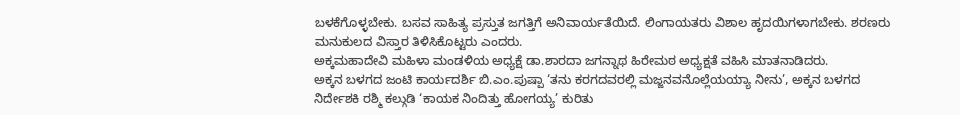ಬಳಕೆಗೊಳ್ಳಬೇಕು. ಬಸವ ಸಾಹಿತ್ಯ ಪ್ರಸ್ತುತ ಜಗತ್ತಿಗೆ ಅನಿವಾರ್ಯತೆಯಿದೆ. ಲಿಂಗಾಯತರು ವಿಶಾಲ ಹೃದಯಿಗಳಾಗಬೇಕು. ಶರಣರು ಮನುಕುಲದ ವಿಸ್ತಾರ ತಿಳಿಸಿಕೊಟ್ಟರು ಎಂದರು.
ಅಕ್ಕಮಹಾದೇವಿ ಮಹಿಳಾ ಮಂಡಳಿಯ ಅಧ್ಯಕ್ಷೆ ಡಾ.ಶಾರದಾ ಜಗನ್ನಾಥ ಹಿರೇಮಠ ಅಧ್ಯಕ್ಷತೆ ವಹಿಸಿ ಮಾತನಾಡಿದರು.
ಅಕ್ಕನ ಬಳಗದ ಜಂಟಿ ಕಾರ್ಯದರ್ಶಿ ಬಿ.ಎಂ.ಪುಷ್ಪಾ ‘ತನು ಕರಗದವರಲ್ಲಿ ಮಜ್ಜನವನೊಲ್ಲೆಯಯ್ಯಾ ನೀನು’, ಅಕ್ಕನ ಬಳಗದ ನಿರ್ದೇಶಕಿ ರಶ್ಮಿ ಕಲ್ಗುಡಿ ‘ಕಾಯಕ ನಿಂದಿತ್ತು ಹೋಗಯ್ಯ’ ಕುರಿತು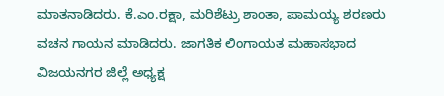ಮಾತನಾಡಿದರು. ಕೆ.ಎಂ.ರಕ್ಷಾ, ಮರಿಶೆಟ್ರು ಶಾಂತಾ, ಪಾಮಯ್ಯ ಶರಣರು ವಚನ ಗಾಯನ ಮಾಡಿದರು. ಜಾಗತಿಕ ಲಿಂಗಾಯತ ಮಹಾಸಭಾದ ವಿಜಯನಗರ ಜಿಲ್ಲೆ ಅಧ್ಯಕ್ಷ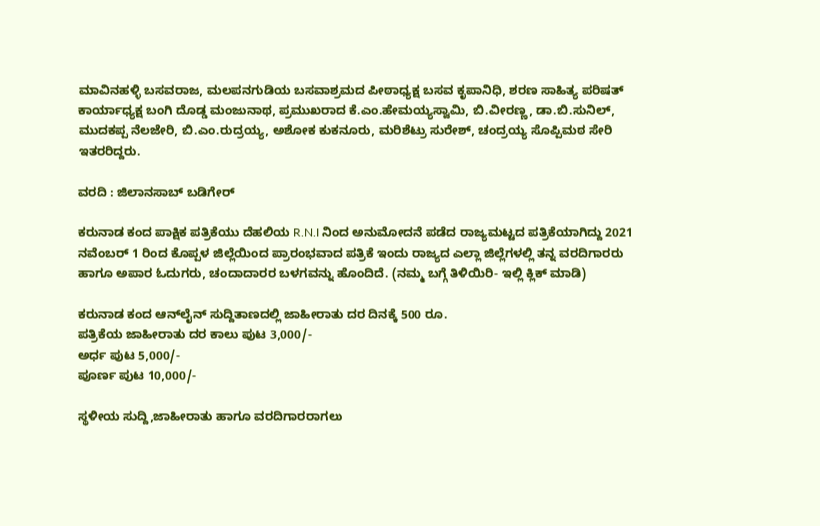ಮಾವಿನಹಳ್ಳಿ ಬಸವರಾಜ, ಮಲಪನಗುಡಿಯ ಬಸವಾಶ್ರಮದ ಪೀಠಾಧ್ಯಕ್ಷ ಬಸವ ಕೃಪಾನಿಧಿ, ಶರಣ ಸಾಹಿತ್ಯ ಪರಿಷತ್ ಕಾರ್ಯಾಧ್ಯಕ್ಷ ಬಂಗಿ ದೊಡ್ಡ ಮಂಜುನಾಥ, ಪ್ರಮುಖರಾದ ಕೆ.ಎಂ.ಹೇಮಯ್ಯಸ್ವಾಮಿ, ಬಿ.ವೀರಣ್ಣ, ಡಾ.ಬಿ.ಸುನಿಲ್, ಮುದಕಪ್ಪ ನೆಲಜೇರಿ, ಬಿ.ಎಂ.ರುದ್ರಯ್ಯ, ಅಶೋಕ ಕುಕನೂರು, ಮರಿಶೆಟ್ರು ಸುರೇಶ್, ಚಂದ್ರಯ್ಯ ಸೊಪ್ಪಿಮಠ ಸೇರಿ ಇತರರಿದ್ದರು.

ವರದಿ : ಜಿಲಾನಸಾಬ್ ಬಡಿಗೇರ್

ಕರುನಾಡ ಕಂದ ಪಾಕ್ಷಿಕ ಪತ್ರಿಕೆಯು ದೆಹಲಿಯ R.N.I ನಿಂದ ಅನುಮೋದನೆ ಪಡೆದ ರಾಜ್ಯಮಟ್ಟದ ಪತ್ರಿಕೆಯಾಗಿದ್ದು 2021 ನವೆಂಬರ್ 1 ರಿಂದ ಕೊಪ್ಪಳ ಜಿಲ್ಲೆಯಿಂದ ಪ್ರಾರಂಭವಾದ ಪತ್ರಿಕೆ ಇಂದು ರಾಜ್ಯದ ಎಲ್ಲಾ ಜಿಲ್ಲೆಗಳಲ್ಲಿ ತನ್ನ ವರದಿಗಾರರು ಹಾಗೂ ಅಪಾರ ಓದುಗರು, ಚಂದಾದಾರರ ಬಳಗವನ್ನು ಹೊಂದಿದೆ. (ನಮ್ಮ ಬಗ್ಗೆ ತಿಳಿಯಿರಿ- ಇಲ್ಲಿ ಕ್ಲಿಕ್‌ ಮಾಡಿ)

ಕರುನಾಡ ಕಂದ ಆನ್‌ಲೈನ್‌ ಸುದ್ದಿತಾಣದಲ್ಲಿ ಜಾಹೀರಾತು ದರ ದಿನಕ್ಕೆ 500 ರೂ.
ಪತ್ರಿಕೆಯ ಜಾಹೀರಾತು ದರ ಕಾಲು ಪುಟ 3,000/-
ಅರ್ಧ ಪುಟ 5,000/-
ಪೂರ್ಣ ಪುಟ 10,000/-

ಸ್ಥಳೀಯ ಸುದ್ದಿ,ಜಾಹೀರಾತು ಹಾಗೂ ವರದಿಗಾರರಾಗಲು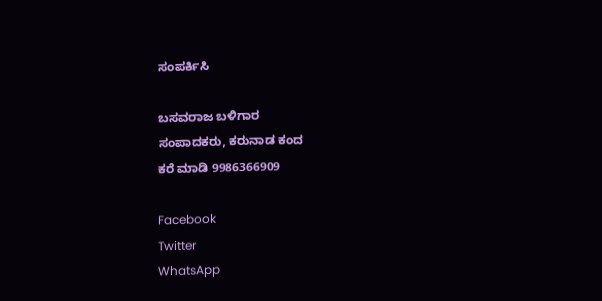ಸಂಪರ್ಕಿಸಿ

ಬಸವರಾಜ ಬಳಿಗಾರ
ಸಂಪಾದಕರು, ಕರುನಾಡ ಕಂದ
ಕರೆ ಮಾಡಿ 9986366909

Facebook
Twitter
WhatsApp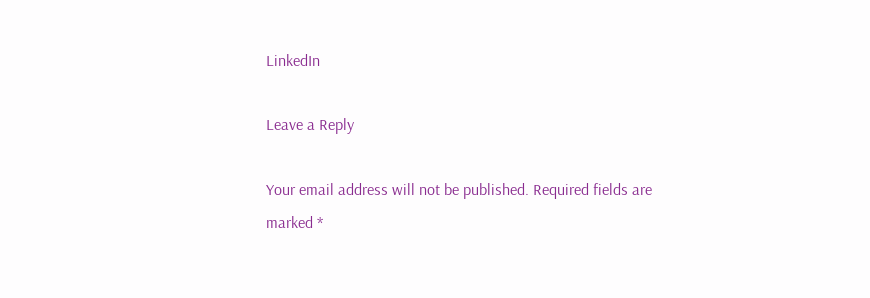LinkedIn

Leave a Reply

Your email address will not be published. Required fields are marked *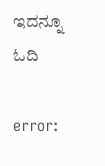ಇದನ್ನೂ ಓದಿ

error: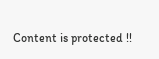Content is protected !!